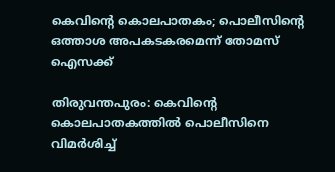കെവിന്റെ കൊലപാതകം; പൊലീസിന്റെ ഒത്താശ അപകടകരമെന്ന് തോമസ് ഐസക്ക്

തിരുവന്തപുരം: കെവിന്റെ കൊലപാതകത്തില്‍ പൊലീസിനെ വിമര്‍ശിച്ച്‌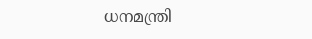ധനമന്ത്രി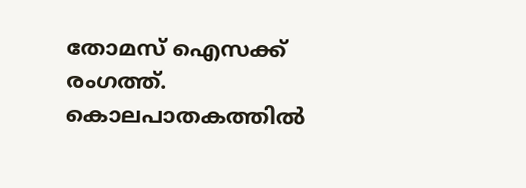തോമസ് ഐസക്ക് രംഗത്ത്. കൊലപാതകത്തില്‍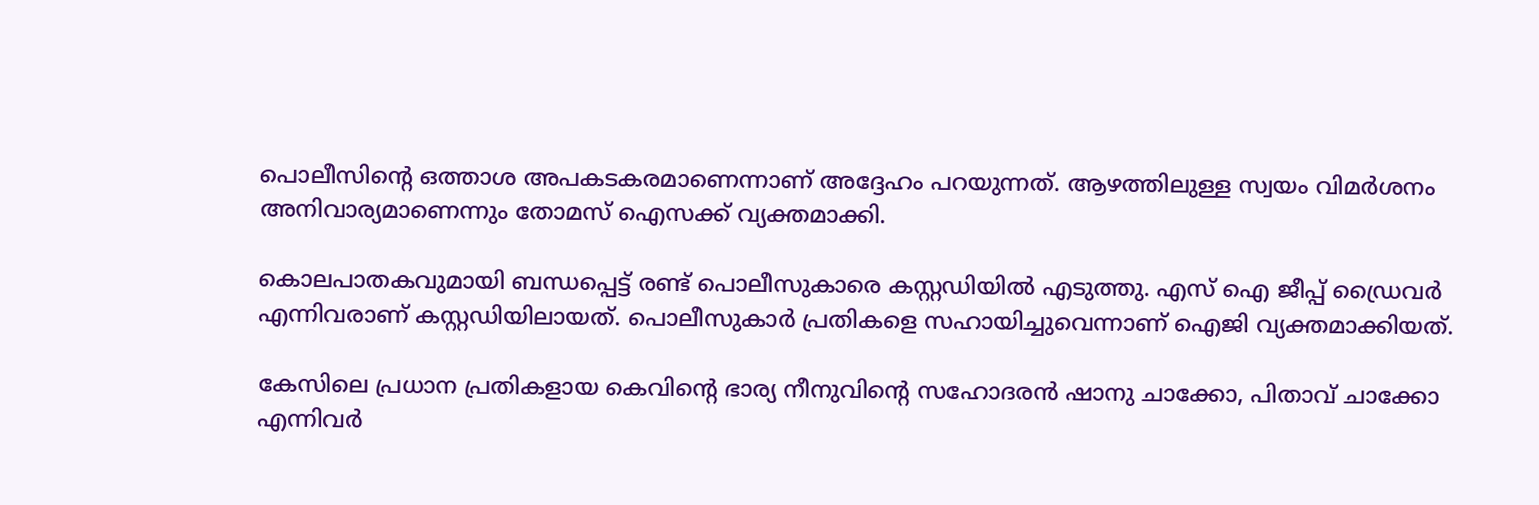പൊലീസിന്റെ ഒത്താശ അപകടകരമാണെന്നാണ് അദ്ദേഹം പറയുന്നത്. ആഴത്തിലുള്ള സ്വയം വിമര്‍ശനം അനിവാര്യമാണെന്നും തോമസ് ഐസക്ക് വ്യക്തമാക്കി.

കൊലപാതകവുമായി ബന്ധപ്പെട്ട് രണ്ട് പൊലീസുകാരെ കസ്റ്റഡിയില്‍ എടുത്തു. എസ് ഐ ജീപ്പ് ഡ്രൈവര്‍ എന്നിവരാണ് കസ്റ്റഡിയിലായത്. പൊലീസുകാര്‍ പ്രതികളെ സഹായിച്ചുവെന്നാണ് ഐജി വ്യക്തമാക്കിയത്.

കേസിലെ പ്രധാന പ്രതികളായ കെവിന്റെ ഭാര്യ നീനുവിന്റെ സഹോദരന്‍ ഷാനു ചാക്കോ, പിതാവ് ചാക്കോ എന്നിവര്‍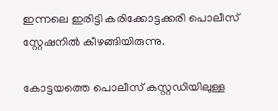ഇന്നലെ ഇരിട്ടി കരിക്കോട്ടക്കരി പൊലീസ് സ്റ്റേഷനില്‍ കീഴങ്ങിയിരുന്നു.

കോട്ടയത്തെ പൊലീസ് കസ്റ്റഡിയിലുള്ള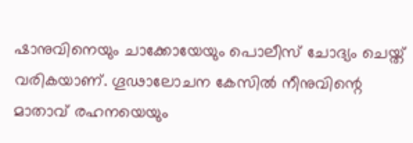ഷാനുവിനെയും ചാക്കോയേയും പൊലീസ് ചോദ്യം ചെയ്ത് വരികയാണ്. ഗൂഢാലോചന കേസില്‍ നീനുവിന്റെ മാതാവ് രഹനയെയും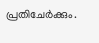പ്രതിചേര്‍ക്കും.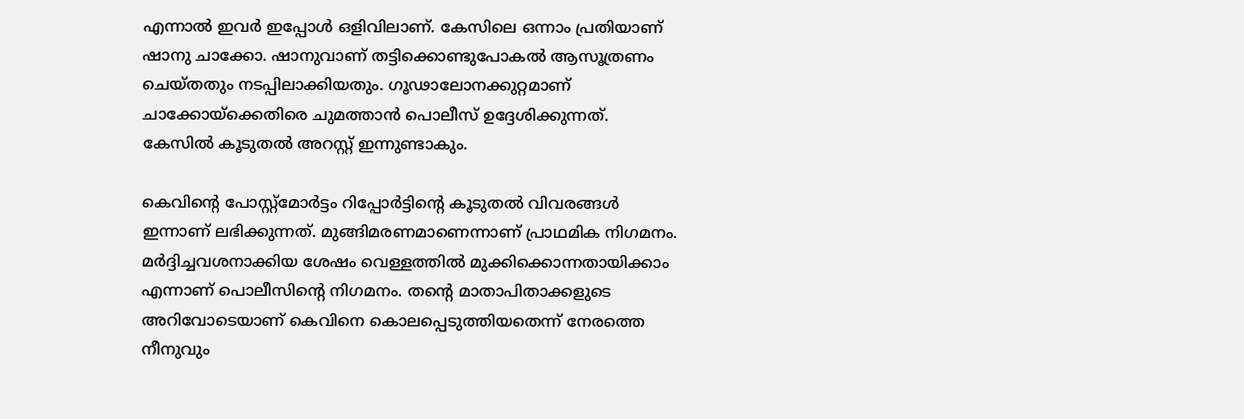എന്നാല്‍ ഇവര്‍ ഇപ്പോള്‍ ഒളിവിലാണ്. കേസിലെ ഒന്നാം പ്രതിയാണ് ഷാനു ചാക്കോ. ഷാനുവാണ് തട്ടിക്കൊണ്ടുപോകല്‍ ആസൂത്രണം ചെയ്തതും നടപ്പിലാക്കിയതും. ഗൂഢാലോനക്കുറ്റമാണ് ചാക്കോയ്‌ക്കെതിരെ ചുമത്താന്‍ പൊലീസ് ഉദ്ദേശിക്കുന്നത്. കേസില്‍ കൂടുതല്‍ അറസ്റ്റ് ഇന്നുണ്ടാകും.

കെവിന്റെ പോസ്റ്റ്‌മോര്‍ട്ടം റിപ്പോര്‍ട്ടിന്റെ കൂടുതല്‍ വിവരങ്ങള്‍ ഇന്നാണ് ലഭിക്കുന്നത്. മുങ്ങിമരണമാണെന്നാണ് പ്രാഥമിക നിഗമനം. മര്‍ദ്ദിച്ചവശനാക്കിയ ശേഷം വെള്ളത്തില്‍ മുക്കിക്കൊന്നതായിക്കാം എന്നാണ് പൊലീസിന്റെ നിഗമനം. തന്റെ മാതാപിതാക്കളുടെ അറിവോടെയാണ് കെവിനെ കൊലപ്പെടുത്തിയതെന്ന് നേരത്തെ നീനുവും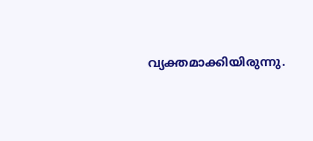വ്യക്തമാക്കിയിരുന്നു.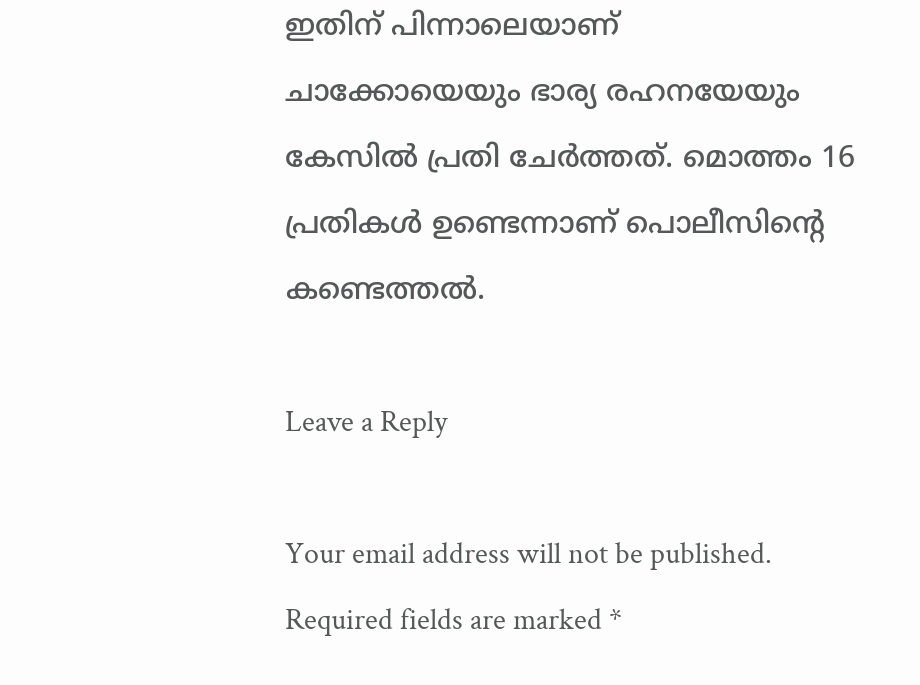ഇതിന് പിന്നാലെയാണ് ചാക്കോയെയും ഭാര്യ രഹനയേയും കേസില്‍ പ്രതി ചേര്‍ത്തത്. മൊത്തം 16 പ്രതികള്‍ ഉണ്ടെന്നാണ് പൊലീസിന്റെ കണ്ടെത്തല്‍.

Leave a Reply

Your email address will not be published. Required fields are marked *